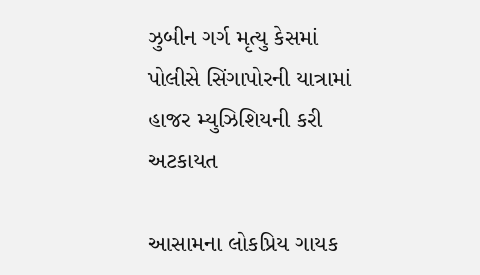ઝુબીન ગર્ગ મૃત્યુ કેસમાં પોલીસે સિંગાપોરની યાત્રામાં હાજર મ્યુઝિશિયની કરી અટકાયત

આસામના લોકપ્રિય ગાયક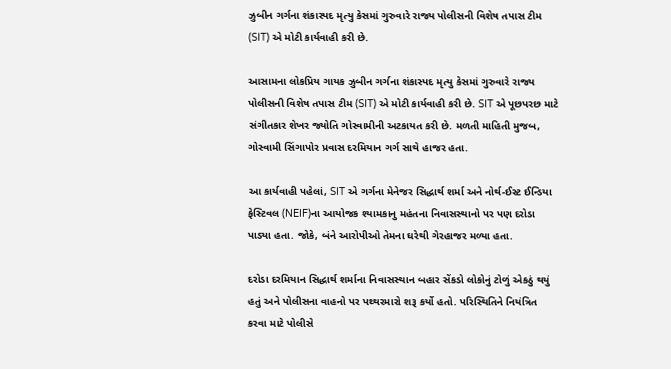ઝુબીન ગર્ગના શંકાસ્પદ મૃત્યુ કેસમાં ગુરુવારે રાજ્ય પોલીસની વિશેષ તપાસ ટીમ (SIT) એ મોટી કાર્યવાહી કરી છે.

આસામના લોકપ્રિય ગાયક ઝુબીન ગર્ગના શંકાસ્પદ મૃત્યુ કેસમાં ગુરુવારે રાજ્ય પોલીસની વિશેષ તપાસ ટીમ (SIT) એ મોટી કાર્યવાહી કરી છે. SIT એ પૂછપરછ માટે સંગીતકાર શેખર જ્યોતિ ગોસ્વામીની અટકાયત કરી છે. મળતી માહિતી મુજબ, ગોસ્વામી સિંગાપોર પ્રવાસ દરમિયાન ગર્ગ સાથે હાજર હતા.

આ કાર્યવાહી પહેલાં, SIT એ ગર્ગના મેનેજર સિદ્ધાર્થ શર્મા અને નોર્થ-ઈસ્ટ ઈન્ડિયા ફેસ્ટિવલ (NEIF)ના આયોજક શ્યામકાનુ મહંતના નિવાસસ્થાનો પર પણ દરોડા પાડ્યા હતા. જોકે, બંને આરોપીઓ તેમના ઘરેથી ગેરહાજર મળ્યા હતા.

દરોડા દરમિયાન સિદ્ધાર્થ શર્માના નિવાસસ્થાન બહાર સેંકડો લોકોનું ટોળું એકઠું થયું હતું અને પોલીસના વાહનો પર પથ્થરમારો શરૂ કર્યો હતો. પરિસ્થિતિને નિયંત્રિત કરવા માટે પોલીસે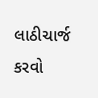લાઠીચાર્જ કરવો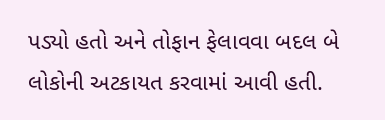પડ્યો હતો અને તોફાન ફેલાવવા બદલ બે લોકોની અટકાયત કરવામાં આવી હતી.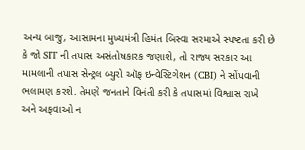અન્ય બાજુ, આસામના મુખ્યમંત્રી હિમંત બિસ્વા સરમાએ સ્પષ્ટતા કરી છે કે જો SIT ની તપાસ અસંતોષકારક જણાશે, તો રાજ્ય સરકાર આ મામલાની તપાસ સેન્ટ્રલ બ્યુરો ઑફ ઇન્વેસ્ટિગેશન (CBI) ને સોંપવાની ભલામણ કરશે. તેમણે જનતાને વિનંતી કરી કે તપાસમાં વિશ્વાસ રાખે અને અફવાઓ ન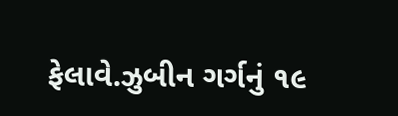ફેલાવે.ઝુબીન ગર્ગનું ૧૯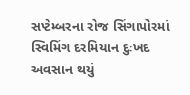સપ્ટેમ્બરના રોજ સિંગાપોરમાં સ્વિમિંગ દરમિયાન દુઃખદ અવસાન થયું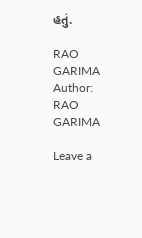હતું.

RAO GARIMA
Author: RAO GARIMA

Leave a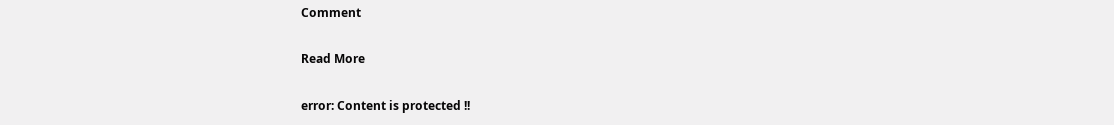Comment

Read More

error: Content is protected !!